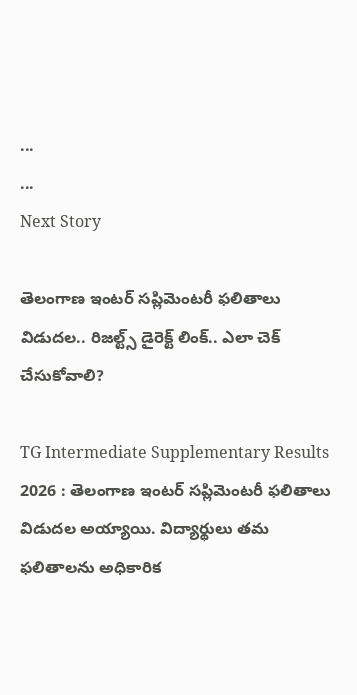...
...
Next Story

తెలంగాణ ఇంటర్ సప్లిమెంటరీ ఫలితాలు విడుదల.. రిజల్ట్స్ డైరెక్ట్ లింక్.. ఎలా చెక్ చేసుకోవాలి?

TG Intermediate Supplementary Results 2026 : తెలంగాణ ఇంటర్ సప్లిమెంటరీ ఫలితాలు విడుదల అయ్యాయి. విద్యార్థులు తమ ఫలితాలను అధికారిక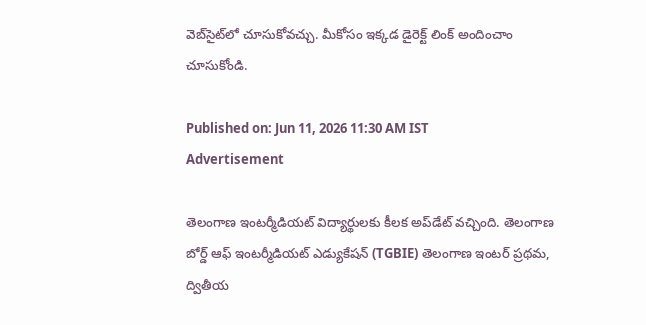వెబ్‌సైట్‌లో చూసుకోవచ్చు. మీకోసం ఇక్కడ డైరెక్ట్ లింక్ అందించాం చూసుకోండి.

Published on: Jun 11, 2026 11:30 AM IST
Advertisement

తెలంగాణ ఇంటర్మీడియట్ విద్యార్థులకు కీలక అప్‌డేట్ వచ్చింది. తెలంగాణ బోర్డ్ ఆఫ్ ఇంటర్మీడియట్ ఎడ్యుకేషన్ (TGBIE) తెలంగాణ ఇంటర్ ప్రథమ, ద్వితీయ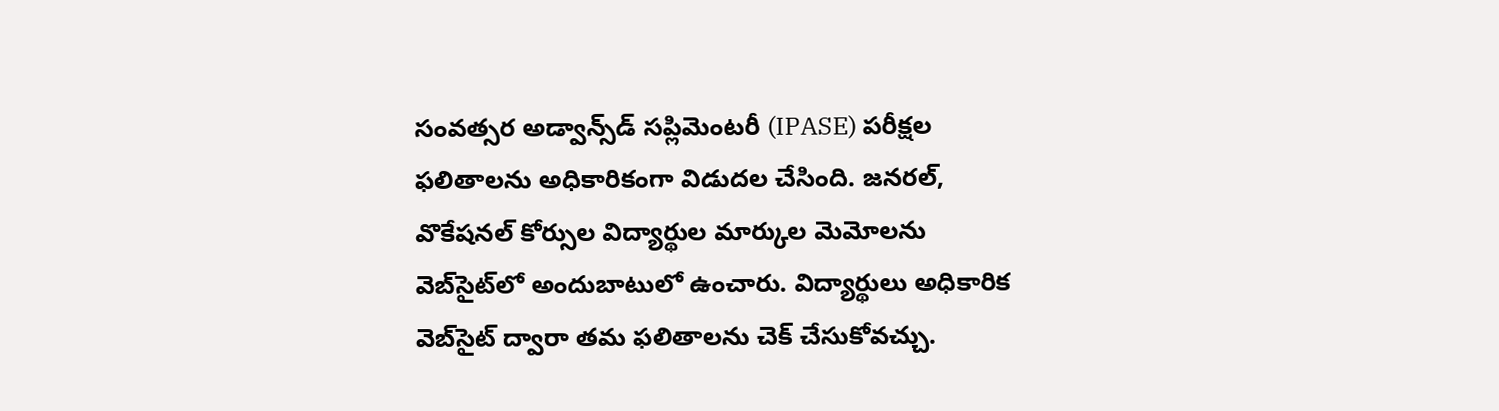సంవత్సర అడ్వాన్స్‌డ్ సప్లిమెంటరీ (IPASE) పరీక్షల ఫలితాలను అధికారికంగా విడుదల చేసింది. జనరల్, వొకేషనల్ కోర్సుల విద్యార్థుల మార్కుల మెమోలను వెబ్‌సైట్‌లో అందుబాటులో ఉంచారు. విద్యార్థులు అధికారిక వెబ్‌సైట్ ద్వారా తమ ఫలితాలను చెక్ చేసుకోవచ్చు.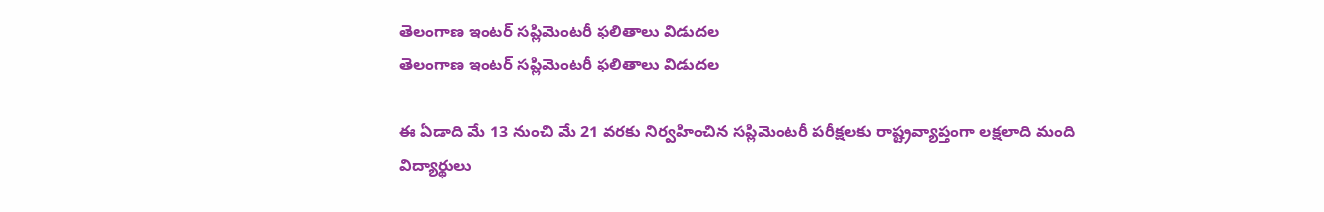తెలంగాణ ఇంటర్ సప్లిమెంటరీ ఫలితాలు విడుదల
తెలంగాణ ఇంటర్ సప్లిమెంటరీ ఫలితాలు విడుదల

ఈ ఏడాది మే 13 నుంచి మే 21 వరకు నిర్వహించిన సప్లిమెంటరీ పరీక్షలకు రాష్ట్రవ్యాప్తంగా లక్షలాది మంది విద్యార్థులు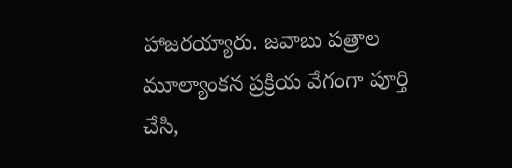హాజరయ్యారు. జవాబు పత్రాల మూల్యాంకన ప్రక్రియ వేగంగా పూర్తి చేసి,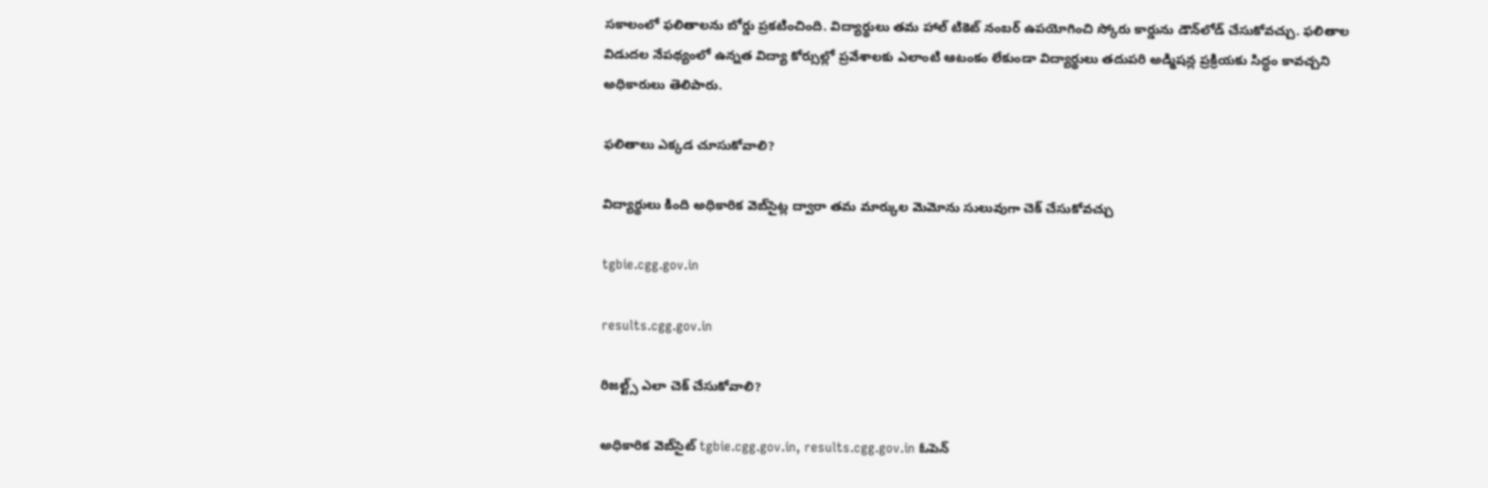సకాలంలో ఫలితాలను బోర్డు ప్రకటించింది. విద్యార్థులు తమ హాల్ టికెట్ నంబర్ ఉపయోగించి స్కోరు కార్డును డౌన్‌లోడ్ చేసుకోవచ్చు. ఫలితాల విడుదల నేపథ్యంలో ఉన్నత విద్యా కోర్సుల్లో ప్రవేశాలకు ఎలాంటి ఆటంకం లేకుండా విద్యార్థులు తదుపరి అడ్మిషన్ల ప్రక్రియకు సిద్ధం కావచ్చని అధికారులు తెలిపారు.

ఫలితాలు ఎక్కడ చూసుకోవాలి?

విద్యార్థులు కింది అధికారిక వెబ్‌సైట్ల ద్వారా తమ మార్కుల మెమోను సులువుగా చెక్ చేసుకోవచ్చు

tgbie.cgg.gov.in

results.cgg.gov.in

రిజల్ట్స్ ఎలా చెక్ చేసుకోవాలి?

అధికారిక వెబ్‌సైట్ tgbie.cgg.gov.in, results.cgg.gov.in ఓపెన్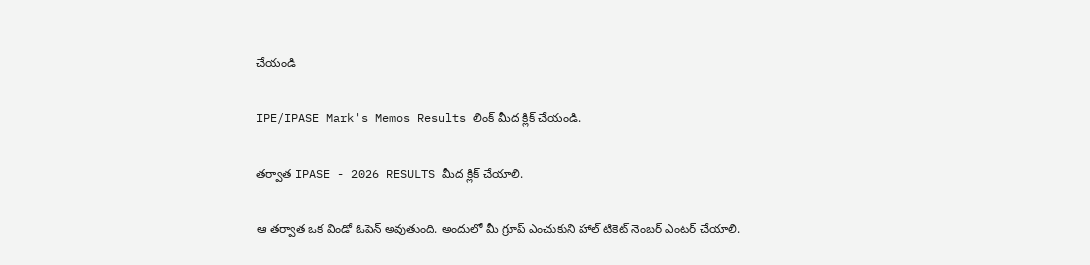చేయండి

IPE/IPASE Mark's Memos Results లింక్ మీద క్లిక్ చేయండి.

తర్వాత IPASE - 2026 RESULTS మీద క్లిక్ చేయాలి.

ఆ తర్వాత ఒక విండో ఓపెన్ అవుతుంది. అందులో మీ గ్రూప్ ఎంచుకుని హాల్ టికెట్ నెంబర్ ఎంటర్ చేయాలి.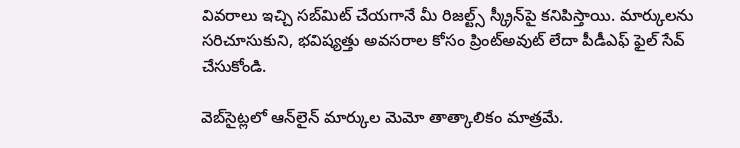వివరాలు ఇచ్చి సబ్‌మిట్ చేయగానే మీ రిజల్ట్స్ స్క్రీన్‌పై కనిపిస్తాయి. మార్కులను సరిచూసుకుని, భవిష్యత్తు అవసరాల కోసం ప్రింట్‌అవుట్ లేదా పీడీఎఫ్ ఫైల్ సేవ్ చేసుకోండి.

వెబ్‌సైట్లలో ఆన్‌లైన్ మార్కుల మెమో తాత్కాలికం మాత్రమే.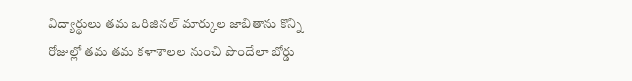విద్యార్థులు తమ ఒరిజినల్ మార్కుల జాబితాను కొన్ని రోజుల్లో తమ తమ కళాశాలల నుంచి పొందేలా బోర్డు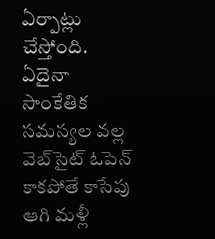ఏర్పాట్లు చేస్తోంది. ఏదైనా సాంకేతిక సమస్యల వల్ల వెబ్‌సైట్ ఓపెన్ కాకపోతే కాసేపు ఆగి మళ్లీ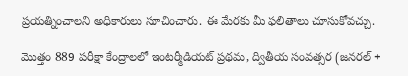ప్రయత్నించాలని అధికారులు సూచించారు. ఈ మేరకు మీ ఫలితాలు చూసుకోవచ్చు.

మొత్తం 889 పరీక్షా కేంద్రాలలో ఇంటర్మీడియట్ ప్రథమ, ద్వితీయ సంవత్సర (జనరల్ +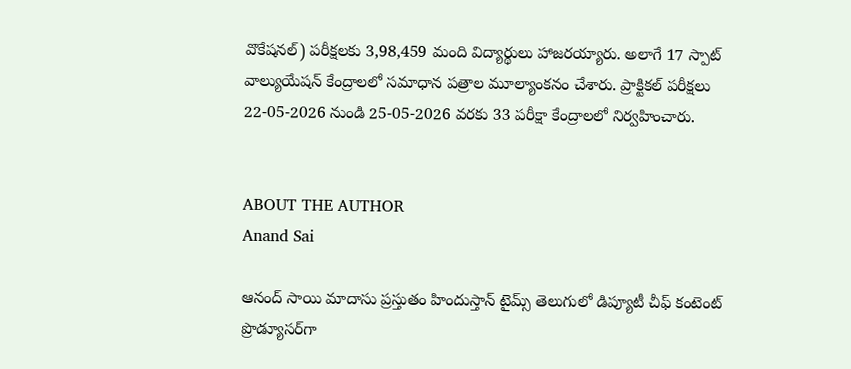వొకేషనల్) పరీక్షలకు 3,98,459 మంది విద్యార్థులు హాజరయ్యారు. అలాగే 17 స్పాట్ వాల్యుయేషన్ కేంద్రాలలో సమాధాన పత్రాల మూల్యాంకనం చేశారు. ప్రాక్టికల్ పరీక్షలు 22-05-2026 నుండి 25-05-2026 వరకు 33 పరీక్షా కేంద్రాలలో నిర్వహించారు.


ABOUT THE AUTHOR
Anand Sai

ఆనంద్ సాయి మాదాసు ప్రస్తుతం హిందుస్తాన్ టైమ్స్ తెలుగులో డిప్యూటీ చీఫ్ కంటెంట్ ప్రొడ్యూసర్‌గా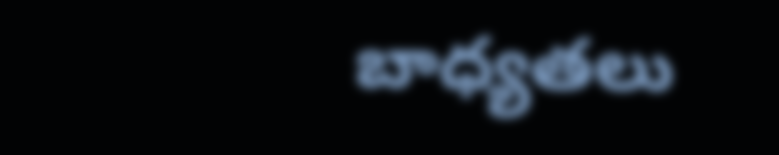బాధ్యతలు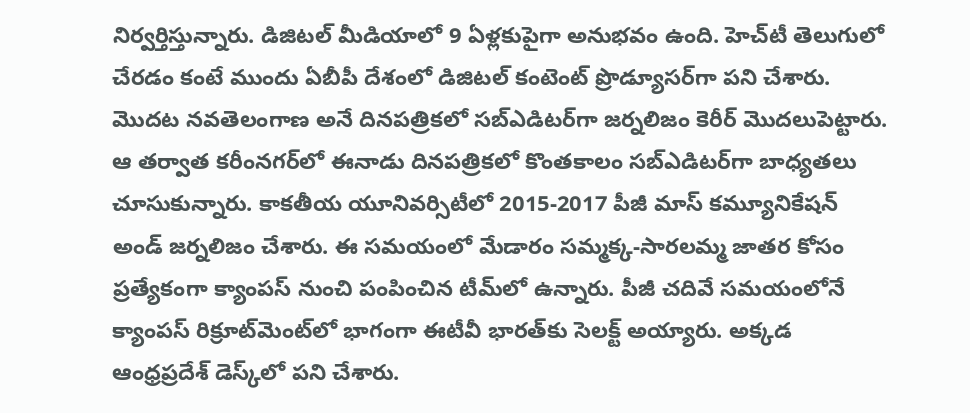నిర్వర్తిస్తున్నారు. డిజిటల్ మీడియాలో 9 ఏళ్లకుపైగా అనుభవం ఉంది. హెచ్‌టీ తెలుగులో చేరడం కంటే ముందు ఏబీపీ దేశంలో డిజిటల్ కంటెంట్ ప్రొడ్యూసర్‌గా పని చేశారు. మెుదట నవతెలంగాణ అనే దినపత్రికలో సబ్ఎడిటర్‌గా జర్నలిజం కెరీర్ మెుదలుపెట్టారు. ఆ తర్వాత కరీంనగర్‌లో ఈనాడు దినపత్రికలో కొంతకాలం సబ్‌ఎడిటర్‌గా బాధ్యతలు చూసుకున్నారు. కాకతీయ యూనివర్సిటీలో 2015-2017 పీజీ మాస్ కమ్యూనికేషన్ అండ్ జర్నలిజం చేశారు. ఈ సమయంలో మేడారం సమ్మక్క-సారలమ్మ జాతర కోసం ప్రత్యేకంగా క్యాంపస్ నుంచి పంపించిన టీమ్‌లో ఉన్నారు. పీజీ చదివే సమయంలోనే క్యాంపస్ రిక్రూట్‌మెంట్‌లో భాగంగా ఈటీవీ భారత్‌కు సెలక్ట్ అయ్యారు. అక్కడ ఆంధ్రప్రదేశ్‌ డెస్క్‌లో పని చేశారు.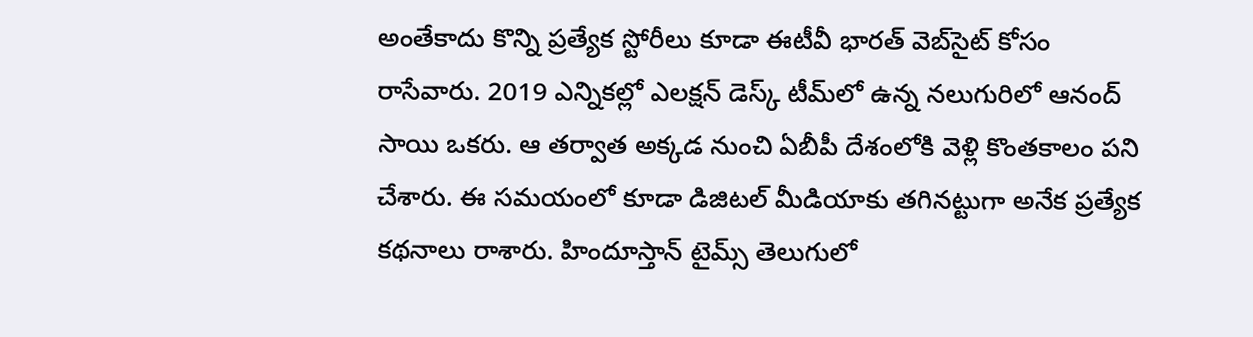అంతేకాదు కొన్ని ప్రత్యేక స్టోరీలు కూడా ఈటీవీ భారత్ వెబ్‌సైట్ కోసం రాసేవారు. 2019 ఎన్నికల్లో ఎలక్షన్ డెస్క్‌ టీమ్‌లో ఉన్న నలుగురిలో ఆనంద్ సాయి ఒకరు. ఆ తర్వాత అక్కడ నుంచి ఏబీపీ దేశంలోకి వెళ్లి కొంతకాలం పని చేశారు. ఈ సమయంలో కూడా డిజిటల్ మీడియాకు తగినట్టుగా అనేక ప్రత్యేక కథనాలు రాశారు. హిందూస్తాన్ టైమ్స్‌ తెలుగులో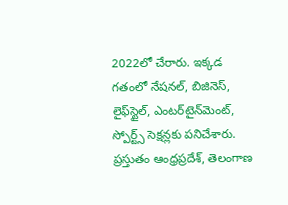2022లో చేరారు. ఇక్కడ గతంలో నేషనల్, బిజినెస్, లైఫ్‌స్టైల్, ఎంటర్‌టైన్‌మెంట్‌, స్పోర్ట్స్‌ సెక్షన్లకు పనిచేశారు. ప్రస్తుతం ఆంధ్రప్రదేశ్, తెలంగాణ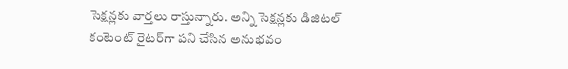సెక్షన్లకు వార్తలు రాస్తున్నారు. అన్ని సెక్షన్లకు డిజిటల్ కంటెంట్ రైటర్‌గా పని చేసిన అనుభవం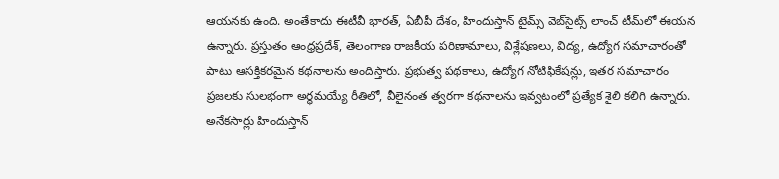ఆయనకు ఉంది. అంతేకాదు ఈటీవీ భారత్, ఏబీపీ దేశం, హిందుస్తాన్ టైమ్స్ వెబ్‌సైట్స్ లాంచ్ టీమ్‌లో ఈయన ఉన్నారు. ప్రస్తుతం ఆంధ్రప్రదేశ్, తెలంగాణ రాజకీయ పరిణామాలు, విశ్లేషణలు, విద్య, ఉద్యోగ సమాచారంతో పాటు ఆసక్తికరమైన కథనాలను అందిస్తారు. ప్రభుత్వ పథకాలు, ఉద్యోగ నోటిఫికేషన్లు, ఇతర సమాచారం ప్రజలకు సులభంగా అర్థమయ్యే రీతిలో, వీలైనంత త్వరగా కథనాలను ఇవ్వటంలో ప్రత్యేక శైలి కలిగి ఉన్నారు. అనేకసార్లు హిందుస్తాన్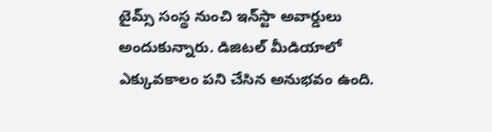టైమ్స్ సంస్థ నుంచి ఇన్‌స్టా అవార్డులు అందుకున్నారు. డిజిటల్ మీడియాలో ఎక్కువకాలం పని చేసిన అనుభవం ఉంది.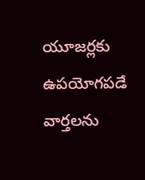యూజర్లకు ఉపయోగపడే వార్తలను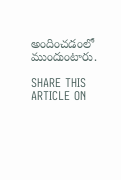అందించడంలో ముందుంటారు.

SHARE THIS ARTICLE ON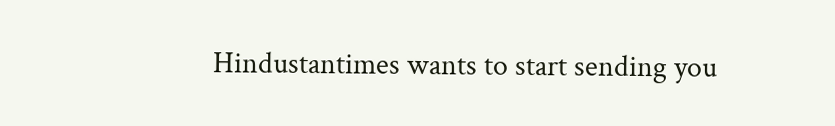Hindustantimes wants to start sending you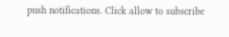push notifications. Click allow to subscribe